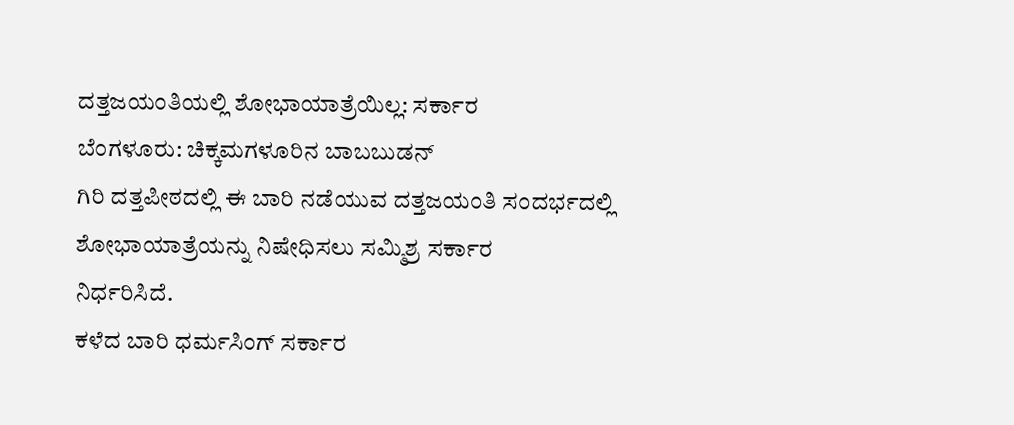ದತ್ತಜಯಂತಿಯಲ್ಲಿ ಶೋಭಾಯಾತ್ರೆಯಿಲ್ಲ: ಸರ್ಕಾರ
ಬೆಂಗಳೂರು: ಚಿಕ್ಕಮಗಳೂರಿನ ಬಾಬಬುಡನ್
ಗಿರಿ ದತ್ತಪೀಠದಲ್ಲಿ ಈ ಬಾರಿ ನಡೆಯುವ ದತ್ತಜಯಂತಿ ಸಂದರ್ಭದಲ್ಲಿ
ಶೋಭಾಯಾತ್ರೆಯನ್ನು ನಿಷೇಧಿಸಲು ಸಮ್ಮಿಶ್ರ ಸರ್ಕಾರ
ನಿರ್ಧರಿಸಿದೆ.
ಕಳೆದ ಬಾರಿ ಧರ್ಮಸಿಂಗ್ ಸರ್ಕಾರ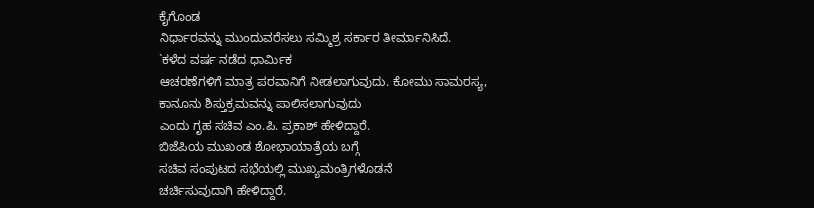ಕೈಗೊಂಡ
ನಿರ್ಧಾರವನ್ನು ಮುಂದುವರೆಸಲು ಸಮ್ಮಿಶ್ರ ಸರ್ಕಾರ ತೀರ್ಮಾನಿಸಿದೆ.
`ಕಳೆದ ವರ್ಷ ನಡೆದ ಧಾರ್ಮಿಕ
ಆಚರಣೆಗಳಿಗೆ ಮಾತ್ರ ಪರವಾನಿಗೆ ನೀಡಲಾಗುವುದು. ಕೋಮು ಸಾಮರಸ್ಯ,
ಕಾನೂನು ಶಿಸ್ತುಕ್ರಮವನ್ನು ಪಾಲಿಸಲಾಗುವುದು
ಎಂದು ಗೃಹ ಸಚಿವ ಎಂ.ಪಿ. ಪ್ರಕಾಶ್ ಹೇಳಿದ್ದಾರೆ.
ಬಿಜೆಪಿಯ ಮುಖಂಡ ಶೋಭಾಯಾತ್ರೆಯ ಬಗ್ಗೆ
ಸಚಿವ ಸಂಪುಟದ ಸಭೆಯಲ್ಲಿ ಮುಖ್ಯಮಂತ್ರಿಗಳೊಡನೆ
ಚರ್ಚಿಸುವುದಾಗಿ ಹೇಳಿದ್ದಾರೆ.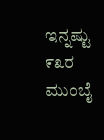ಇನ್ನಷ್ಟು
೯೩ರ ಮುಂಬೈ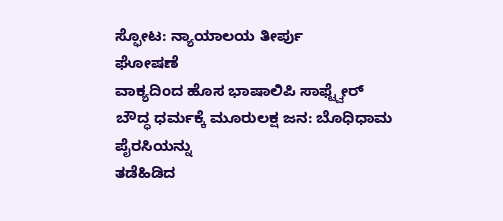ಸ್ಫೋಟ: ನ್ಯಾಯಾಲಯ ತೀರ್ಪು
ಘೋಷಣೆ
ವಾಕ್ಯದಿಂದ ಹೊಸ ಭಾಷಾಲಿಪಿ ಸಾಫ್ಟ್ವೇರ್
ಬೌದ್ಧ ಧರ್ಮಕ್ಕೆ ಮೂರುಲಕ್ಷ ಜನ: ಬೊಧಿಧಾಮ
ಪೈರಸಿಯನ್ನು
ತಡೆಹಿಡಿದ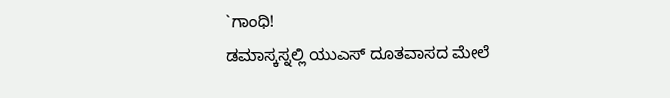`ಗಾಂಧಿ!
ಡಮಾಸ್ಕಸ್ನಲ್ಲಿ ಯುಎಸ್ ದೂತವಾಸದ ಮೇಲೆ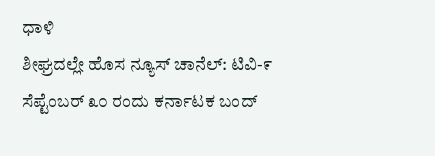ಧಾಳಿ
ಶೀಘ್ರದಲ್ಲೇ ಹೊಸ ನ್ಯೂಸ್ ಚಾನೆಲ್: ಟಿವಿ-೯
ಸೆಪ್ಟೆಂಬರ್ ೩೦ ರಂದು ಕರ್ನಾಟಕ ಬಂದ್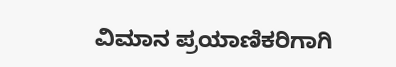ವಿಮಾನ ಪ್ರಯಾಣಿಕರಿಗಾಗಿ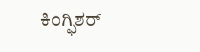ಕಿಂಗ್ಫಿಶರ್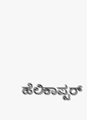ಹೆಲಿಕಾಪ್ಟರ್